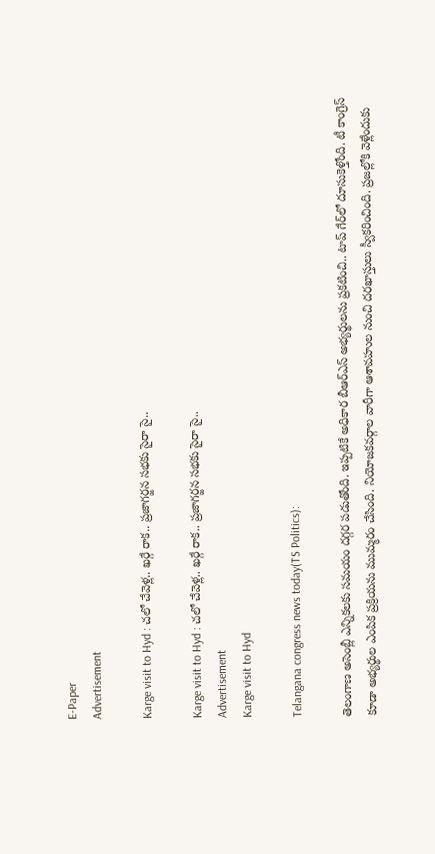E-Paper
Advertisement

Karge visit to Hyd : చలో చేవెళ్ల.. ఖర్గే రాక.. ప్రజాగర్జన సభకు సైరా సై..

Karge visit to Hyd : చలో చేవెళ్ల.. ఖర్గే రాక.. ప్రజాగర్జన సభకు సైరా సై..
Advertisement
Karge visit to Hyd

Telangana congress news today(TS Politics):

తెలంగాణ అసెంబ్లీ ఎన్నికలకు సమయం దగ్గర పడుతోంది. ఇప్పటికే అధికార బీఆర్ఎస్ అభ్యర్థులను ప్రకటించి.. టాప్ గేర్‌లో దూసుకెళ్తోంది. టీ కాంగ్రెస్ కూడా అభ్యర్థుల ఎంపిక ప్రక్రియను ముమ్మరం చేసింది. నియోజకవర్గాల వారీగా ఆశావహుల నుంచి దరఖాస్తులు స్వీకరించింది. ప్రజల్లోకి వెళ్లేందుకు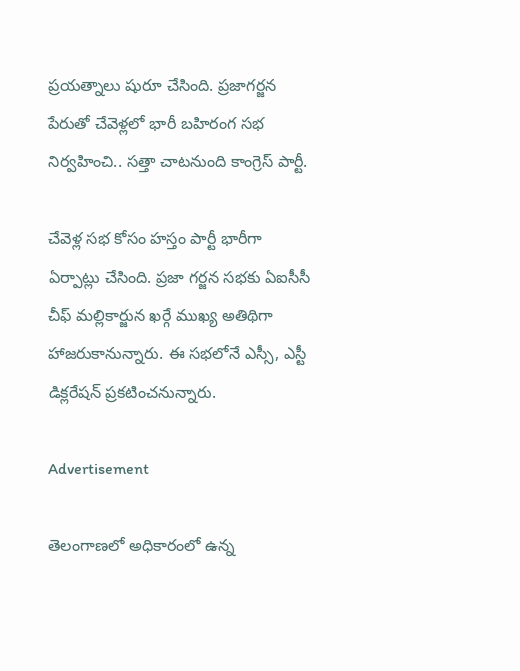ప్రయత్నాలు షురూ చేసింది. ప్రజాగర్జన పేరుతో చేవెళ్లలో భారీ బహిరంగ సభ నిర్వహించి.. సత్తా చాటనుంది కాంగ్రెస్ పార్టీ.

చేవెళ్ల సభ కోసం హస్తం పార్టీ భారీగా ఏర్పాట్లు చేసింది. ప్రజా గర్జన సభకు ఏఐసీసీ చీఫ్ మల్లికార్జున ఖర్గే ముఖ్య అతిథిగా హాజరుకానున్నారు. ఈ సభలోనే ఎస్సీ, ఎస్టీ డిక్లరేషన్ ప్రకటించనున్నారు.

Advertisement

తెలంగాణలో అధికారంలో ఉన్న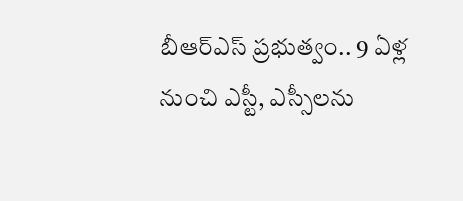బీఆర్‌ఎస్‌ ప్రభుత్వం.. 9 ఏళ్ల నుంచి ఎస్టీ, ఎస్సీలను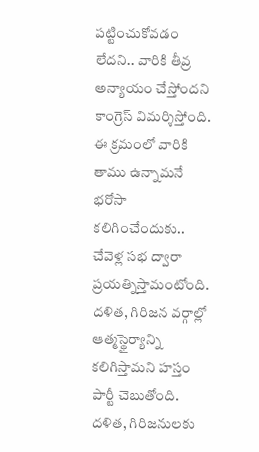పట్టించుకోవడం లేదని.. వారికి తీవ్ర అన్యాయం చేస్తోందని కాంగ్రెస్ విమర్శిస్తోంది. ఈ క్రమంలో వారికి తాము ఉన్నామనే భరోసా కలిగించేందుకు.. చేవెళ్ల సభ ద్వారా ప్రయత్నిస్తామంటోంది. దళిత, గిరిజన వర్గాల్లో ఆత్మస్థైర్యాన్ని కలిగిస్తామని హస్తం పార్టీ చెబుతోంది. దళిత, గిరిజనులకు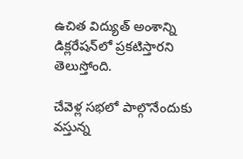ఉచిత విద్యుత్‌ అంశాన్ని డిక్లరేషన్‌లో ప్రకటిస్తారని తెలుస్తోంది.

చేవెళ్ల సభలో పాల్గొనేందుకు వస్తున్న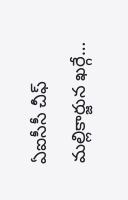ఏఐసీసీ చీఫ్ మల్లికార్జున ఖర్గే…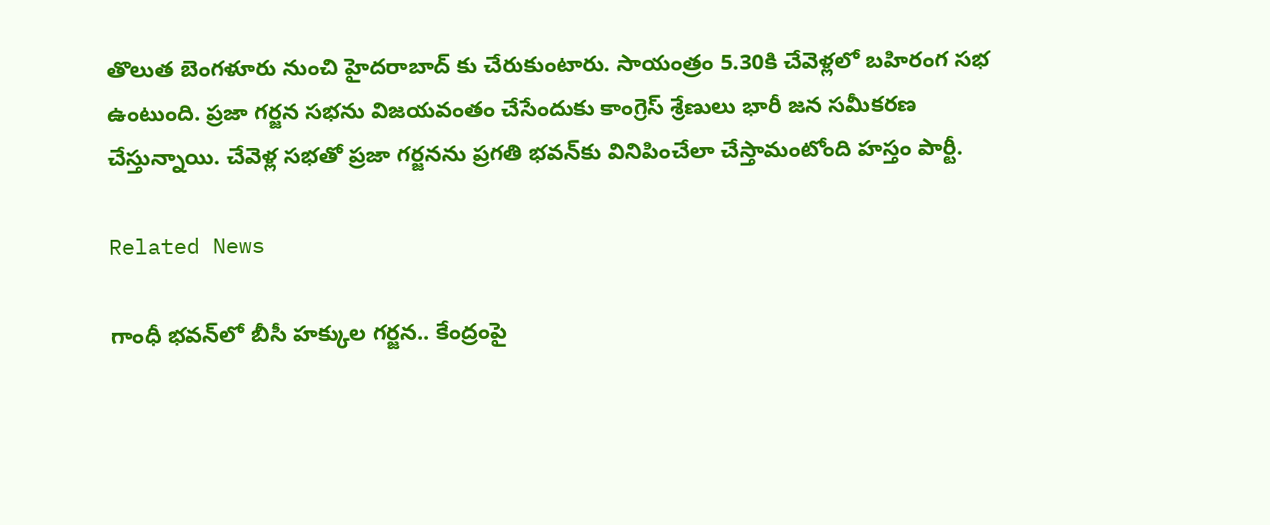తొలుత బెంగళూరు నుంచి హైదరాబాద్ కు చేరుకుంటారు. సాయంత్రం 5.30కి చేవెళ్లలో బహిరంగ సభ ఉంటుంది. ప్రజా గర్జన సభను విజయవంతం చేసేందుకు కాంగ్రెస్ శ్రేణులు భారీ జన సమీకరణ చేస్తున్నాయి. చేవెళ్ల సభతో ప్రజా గర్జనను ప్రగతి భవన్‌‌కు వినిపించేలా చేస్తామంటోంది హస్తం పార్టీ.

Related News

గాంధీ భవన్‌లో బీసీ హక్కుల గర్జన.. కేంద్రంపై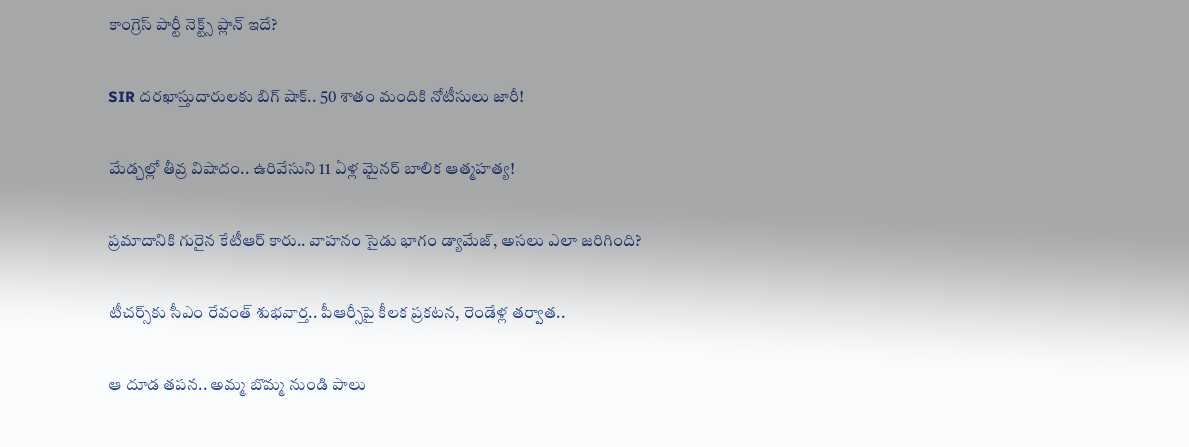కాంగ్రెస్ పార్టీ నెక్ట్స్ ప్లాన్ ఇదే?

SIR దరఖాస్తుదారులకు బిగ్ షాక్.. 50 శాతం మందికి నోటీసులు జారీ!

మేడ్చల్లో తీవ్ర విషాదం.. ఉరివేసుని 11 ఏళ్ల మైనర్ బాలిక ఆత్మహత్య!

ప్రమాదానికి గురైన కేటీఆర్ కారు.. వాహనం సైడు భాగం డ్యామేజ్, అసలు ఎలా జరిగింది?

టీచర్స్‌‌కు సీఎం రేవంత్ శుభవార్త.. పీఆర్సీపై కీలక ప్రకటన, రెండేళ్ల తర్వాత..

ఆ దూడ తపన.. అమ్మ బొమ్మ నుండి పాలు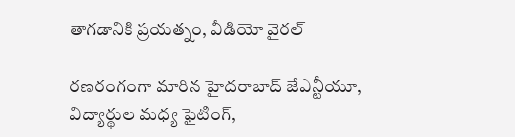తాగడానికి ప్రయత్నం, వీడియో వైరల్

రణరంగంగా మారిన హైదరాబాద్ జేఎన్టీయూ, విద్యార్థుల మధ్య ఫైటింగ్,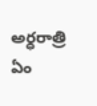అర్ధరాత్రి ఏం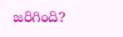జరిగింది?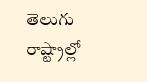తెలుగు రాష్ట్రాల్లో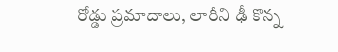రోడ్డు ప్రమాదాలు, లారీని ఢీ కొన్న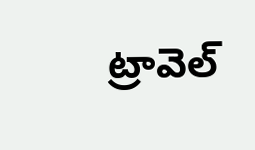ట్రావెల్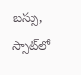బస్సు, స్సాట్‌లో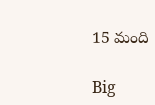15 మంది

Big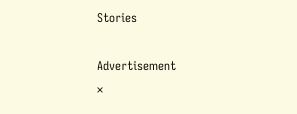Stories

Advertisement
×